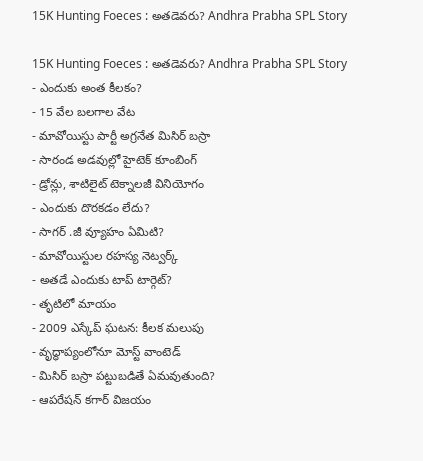15K Hunting Foeces : అతడెవరు? Andhra Prabha SPL Story

15K Hunting Foeces : అతడెవరు? Andhra Prabha SPL Story
- ఎందుకు అంత కీలకం?
- 15 వేల బలగాల వేట
- మావోయిస్టు పార్టీ అగ్రనేత మిసిర్ బస్రా
- సారండ అడవుల్లో హైటెక్ కూంబింగ్
- డ్రోన్లు, శాటిలైట్ టెక్నాలజీ వినియోగం
- ఎందుకు దొరకడం లేదు?
- సాగర్ .జీ వ్యూహం ఏమిటి?
- మావోయిస్టుల రహస్య నెట్వర్క్
- అతడే ఎందుకు టాప్ టార్గెట్?
- తృటిలో మాయం
- 2009 ఎస్కేప్ ఘటన: కీలక మలుపు
- వృద్ధాప్యంలోనూ మోస్ట్ వాంటెడ్
- మిసిర్ బస్రా పట్టుబడితే ఏమవుతుంది?
- ఆపరేషన్ కగార్ విజయం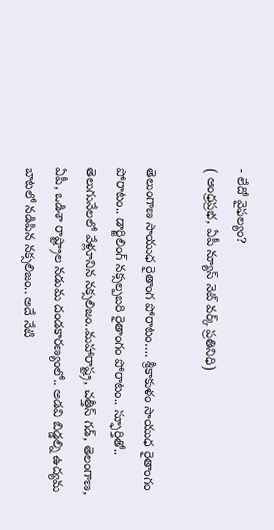- లేదో వైఫల్యం?
( ఆంధ్రప్రభ, ఏపీ న్యూస్ నెట్ వర్క్ ప్రతినిధి)

తెలుంగాణ సాయుధ రైతాంగ పోరాటం…. శ్రీకాకుళం సాయుధ రైతాంగం పోరాటం.. డార్జిలింగ్ నక్సల్పబరి రైతాంగం పోరాటం.. స్ఫూర్తితో.. తెలుగునేలలో వేళ్లూనిన నక్సలిజం..మహారాష్ట్ర, చత్తీస్ గడ్, తెలంగాణ, ఏపీ, ఒడిశా రాష్ట్రాల నడుమ దండకారణ్యంలో.. అడవి బిడ్డల్ని ఉద్యమ బాటలో నడిపిన నక్సలిజం.. అదే నేటి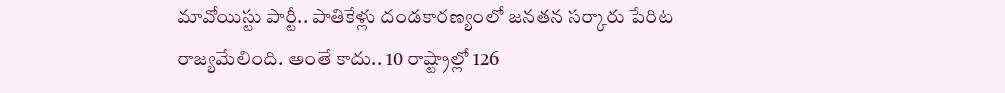మావోయిస్టు పార్టీ.. పాతికేళ్లు దండకారణ్యంలో జనతన సర్కారు పేరిట రాజ్యమేలింది. అంతే కాదు.. 10 రాష్ట్రాల్లో 126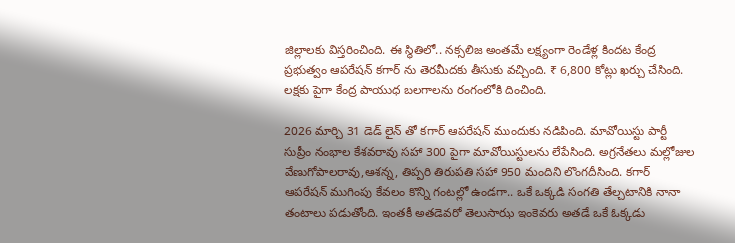జిల్లాలకు విస్తరించింది. ఈ స్థితిలో.. నక్సలిజ అంతమే లక్ష్యంగా రెండేళ్ల కిందట కేంద్ర ప్రభుత్వం ఆపరేషన్ కగార్ ను తెరమీదకు తీసుకు వచ్చింది. ₹ 6,800 కోట్లు ఖర్చు చేసింది. లక్షకు పైగా కేంద్ర పాయుధ బలగాలను రంగంలోకి దించింది.

2026 మార్చి 31 డెడ్ లైన్ తో కగార్ ఆపరేషన్ ముందుకు నడిపింది. మావోయిస్టు పార్టీ సుప్రీం నంభాల కేశవరావు సహా 300 పైగా మావోయిస్టులను లేపేసింది. అగ్రనేతలు మల్లోజుల వేణుగోపాలరావు,ఆశన్న, తిప్పరి తిరుపతి సహా 950 మందిని లొంగదీసింది. కగార్ ఆపరేషన్ ముగింపు కేవలం కొన్ని గంటల్లో ఉండగా.. ఒకే ఒక్కడి సంగతి తేల్చటానికి నానా తంటాలు పడుతోంది. ఇంతకీ అతడెవరో తెలుసాఝ ఇంకెవరు అతడే ఒకే ఓక్కడు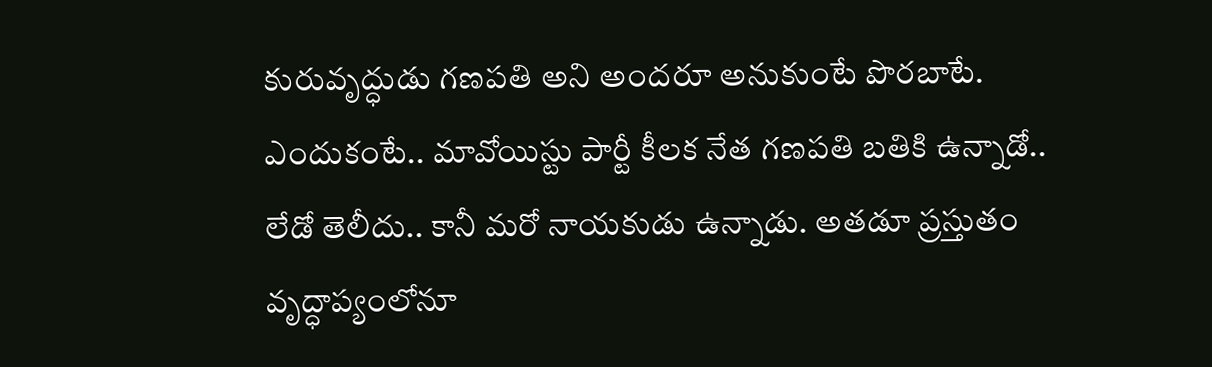కురువృద్ధుడు గణపతి అని అందరూ అనుకుంటే పొరబాటే. ఎందుకంటే.. మావోయిస్టు పార్టీ కీలక నేత గణపతి బతికి ఉన్నాడో.. లేడో తెలీదు.. కానీ మరో నాయకుడు ఉన్నాడు. అతడూ ప్రస్తుతం వృద్ధాప్యంలోనూ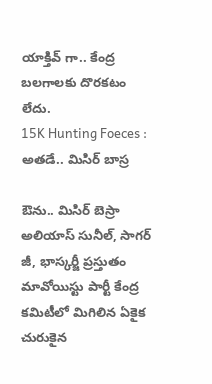యాక్తివ్ గా.. కేంద్ర బలగాలకు దొరకటం లేదు.
15K Hunting Foeces : అతడే.. మిసిర్ బాస్ర

ఔను.. మిసిర్ బెస్రా అలియాస్ సునీల్, సాగర్ జీ, భాస్కర్జీ ప్రస్తుతం మావోయిస్టు పార్టీ కేంద్ర కమిటీలో మిగిలిన ఏకైక చురుకైన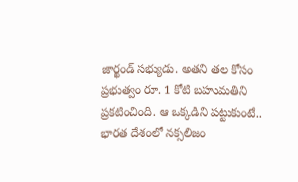జార్ఖండ్ సభ్యుడు. అతని తల కోసం ప్రభుత్వం రూ. 1 కోటి బహుమతిని ప్రకటించింది. ఆ ఒక్కడిని పట్టుకుంటే.. భారత దేశంలో నక్సలిజం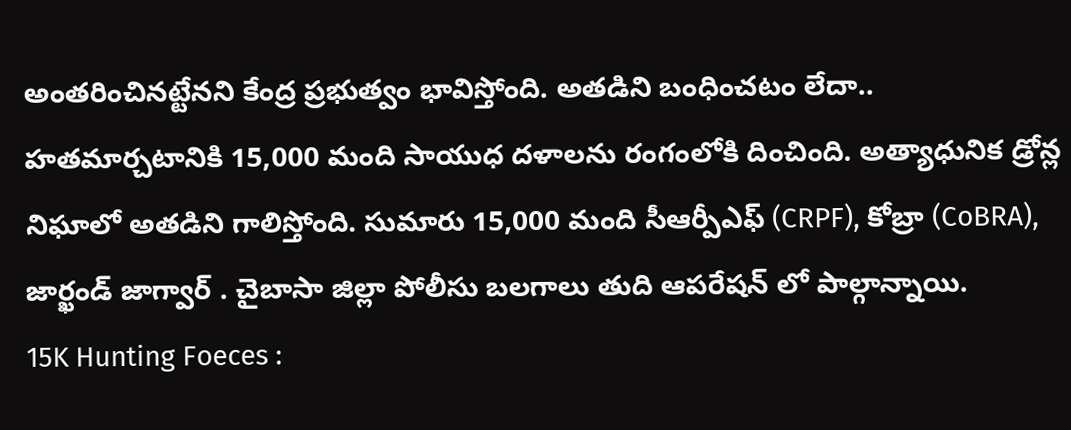అంతరించినట్టేనని కేంద్ర ప్రభుత్వం భావిస్తోంది. అతడిని బంధించటం లేదా.. హతమార్చటానికి 15,000 మంది సాయుధ దళాలను రంగంలోకి దించింది. అత్యాధునిక డ్రోన్ల నిఘాలో అతడిని గాలిస్తోంది. సుమారు 15,000 మంది సీఆర్పీఎఫ్ (CRPF), కోబ్రా (CoBRA), జార్ఖండ్ జాగ్వార్ . చైబాసా జిల్లా పోలీసు బలగాలు తుది ఆపరేషన్ లో పాల్గాన్నాయి.
15K Hunting Foeces :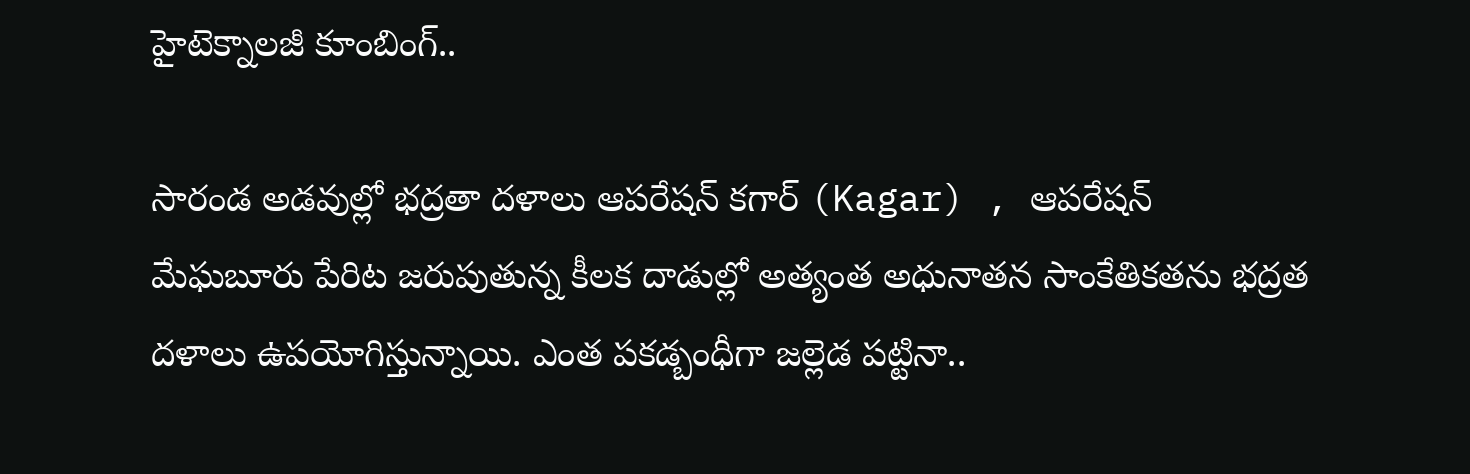హైటెక్నాలజీ కూంబింగ్..

సారండ అడవుల్లో భద్రతా దళాలు ఆపరేషన్ కగార్ (Kagar) , ఆపరేషన్ మేఘబూరు పేరిట జరుపుతున్న కీలక దాడుల్లో అత్యంత అధునాతన సాంకేతికతను భద్రత దళాలు ఉపయోగిస్తున్నాయి. ఎంత పకడ్బంధీగా జల్లెడ పట్టినా..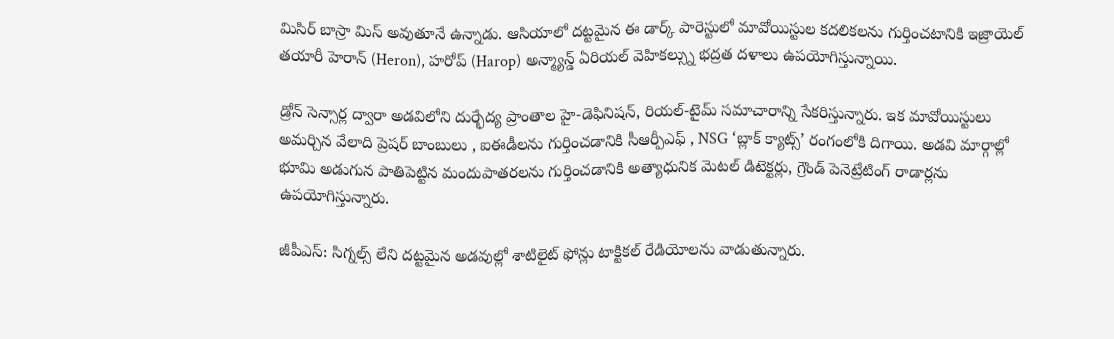మిసిర్ బాస్రా మిస్ అవుతూనే ఉన్నాడు. ఆసియాలో దట్టమైన ఈ డార్క్ పారెస్టులో మావోయిస్టుల కదలికలను గుర్తించటానికి ఇజ్రాయెల్ తయారీ హెరాన్ (Heron), హరోప్ (Harop) అన్మ్యాన్డ్ ఏరియల్ వెహికల్స్ను భద్రత దళాలు ఉపయోగిస్తున్నాయి.

డ్రోన్ సెన్సార్ల ద్వారా అడవిలోని దుర్భేద్య ప్రాంతాల హై-డెఫినిషన్, రియల్-టైమ్ సమాచారాన్ని సేకరిస్తున్నారు. ఇక మావోయిస్టులు అమర్చిన వేలాది ప్రెషర్ బాంబులు , ఐఈడీలను గుర్తించడానికి సీఆర్పీఎఫ్ , NSG ‘బ్లాక్ క్యాట్స్’ రంగంలోకి దిగాయి. అడవి మార్గాల్లో భూమి అడుగున పాతిపెట్టిన మందుపాతరలను గుర్తించడానికి అత్యాధునిక మెటల్ డిటెక్టర్లు, గ్రౌండ్ పెనెట్రేటింగ్ రాడార్లను ఉపయోగిస్తున్నారు.

జీపీఎస్: సిగ్నల్స్ లేని దట్టమైన అడవుల్లో శాటిలైట్ ఫోన్లు టాక్టికల్ రేడియోలను వాడుతున్నారు.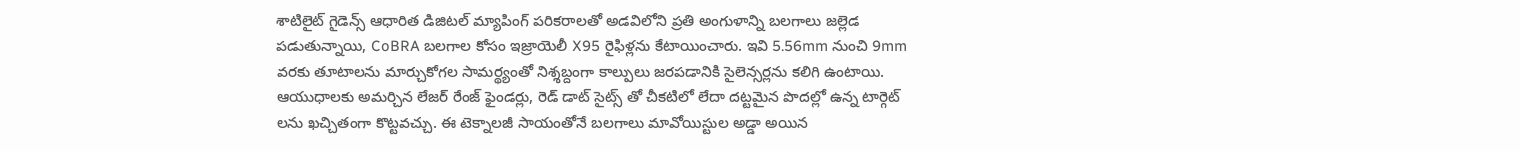శాటిలైట్ గైడెన్స్ ఆధారిత డిజిటల్ మ్యాపింగ్ పరికరాలతో అడవిలోని ప్రతి అంగుళాన్ని బలగాలు జల్లెడ పడుతున్నాయి, CoBRA బలగాల కోసం ఇజ్రాయెలీ X95 రైఫిళ్లను కేటాయించారు. ఇవి 5.56mm నుంచి 9mm వరకు తూటాలను మార్చుకోగల సామర్థ్యంతో నిశ్శబ్దంగా కాల్పులు జరపడానికి సైలెన్సర్లను కలిగి ఉంటాయి. ఆయుధాలకు అమర్చిన లేజర్ రేంజ్ ఫైండర్లు, రెడ్ డాట్ సైట్స్ తో చీకటిలో లేదా దట్టమైన పొదల్లో ఉన్న టార్గెట్ లను ఖచ్చితంగా కొట్టవచ్చు. ఈ టెక్నాలజీ సాయంతోనే బలగాలు మావోయిస్టుల అడ్డా అయిన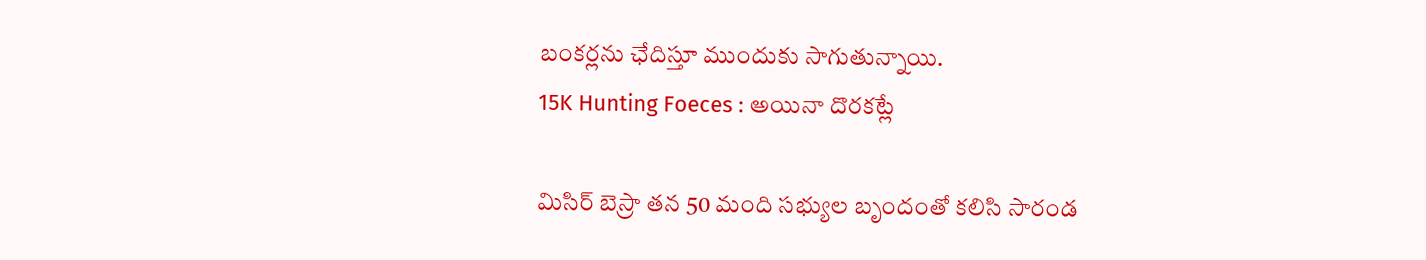బంకర్లను ఛేదిస్తూ ముందుకు సాగుతున్నాయి.
15K Hunting Foeces : అయినా దొరకట్లే

మిసిర్ బెస్రా తన 50 మంది సభ్యుల బృందంతో కలిసి సారండ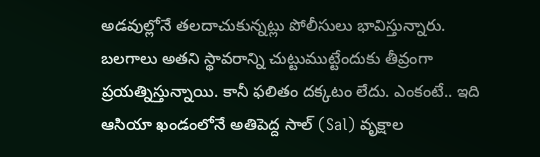అడవుల్లోనే తలదాచుకున్నట్లు పోలీసులు భావిస్తున్నారు. బలగాలు అతని స్థావరాన్ని చుట్టుముట్టేందుకు తీవ్రంగా ప్రయత్నిస్తున్నాయి. కానీ ఫలితం దక్కటం లేదు. ఎంకంటే.. ఇది ఆసియా ఖండంలోనే అతిపెద్ద సాల్ (Sal) వృక్షాల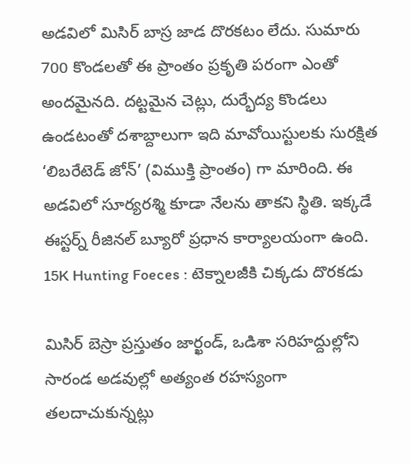అడవిలో మిసిర్ బాస్ర జాడ దొరకటం లేదు. సుమారు 700 కొండలతో ఈ ప్రాంతం ప్రకృతి పరంగా ఎంతో అందమైనది. దట్టమైన చెట్లు, దుర్భేద్య కొండలు ఉండటంతో దశాబ్దాలుగా ఇది మావోయిస్టులకు సురక్షిత ‘లిబరేటెడ్ జోన్’ (విముక్తి ప్రాంతం) గా మారింది. ఈ అడవిలో సూర్యరశ్మి కూడా నేలను తాకని స్థితి. ఇక్కడే ఈస్టర్న్ రీజినల్ బ్యూరో ప్రధాన కార్యాలయంగా ఉంది.
15K Hunting Foeces : టెక్నాలజీకి చిక్కడు దొరకడు

మిసిర్ బెస్రా ప్రస్తుతం జార్ఖండ్, ఒడిశా సరిహద్దుల్లోని సారండ అడవుల్లో అత్యంత రహస్యంగా తలదాచుకున్నట్లు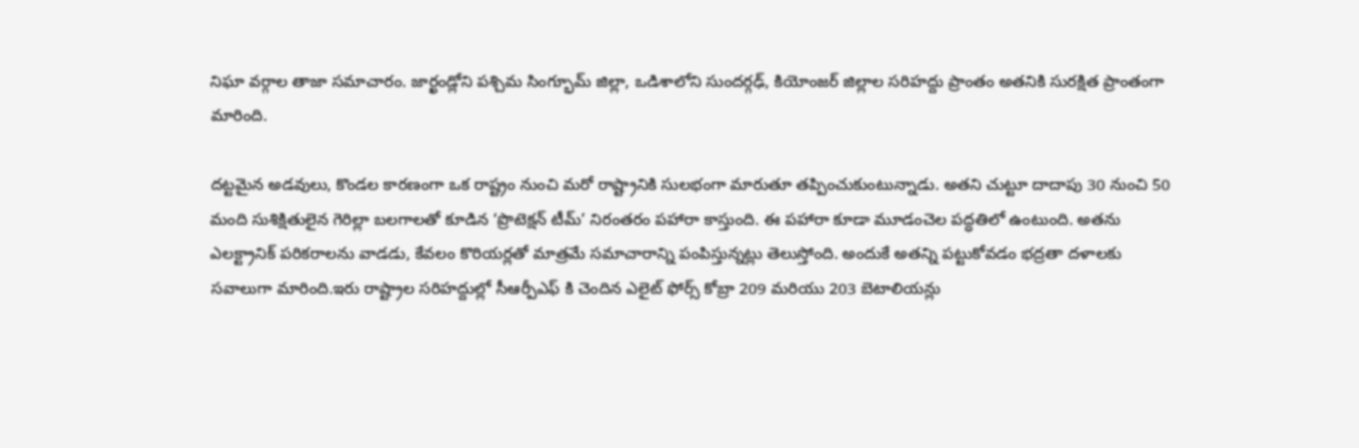నిఘా వర్గాల తాజా సమాచారం. జార్ఖండ్లోని పశ్చిమ సింగ్భూమ్ జిల్లా, ఒడిశాలోని సుందర్గఢ్, కియోంజర్ జిల్లాల సరిహద్దు ప్రాంతం అతనికి సురక్షిత ప్రాంతంగా మారింది.

దట్టమైన అడవులు, కొండల కారణంగా ఒక రాష్ట్రం నుంచి మరో రాష్ట్రానికి సులభంగా మారుతూ తప్పించుకుంటున్నాడు. అతని చుట్టూ దాదాపు 30 నుంచి 50 మంది సుశిక్షితులైన గెరిల్లా బలగాలతో కూడిన ‘ప్రొటెక్షన్ టీమ్’ నిరంతరం పహారా కాస్తుంది. ఈ పహారా కూడా మూడంచెల పద్ధతిలో ఉంటుంది. అతను ఎలక్ట్రానిక్ పరికరాలను వాడడు, కేవలం కొరియర్లతో మాత్రమే సమాచారాన్ని పంపిస్తున్నట్లు తెలుస్తోంది. అందుకే అతన్ని పట్టుకోవడం భద్రతా దళాలకు సవాలుగా మారింది.ఇరు రాష్ట్రాల సరిహద్దుల్లో సీఆర్పీఎఫ్ కి చెందిన ఎలైట్ ఫోర్స్ కోబ్రా 209 మరియు 203 బెటాలియన్లు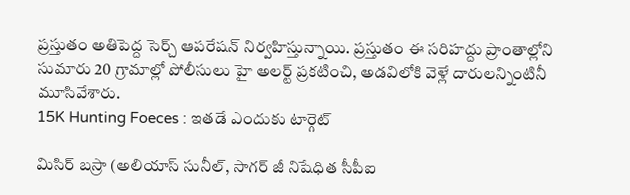ప్రస్తుతం అతిపెద్ద సెర్చ్ ఆపరేషన్ నిర్వహిస్తున్నాయి. ప్రస్తుతం ఈ సరిహద్దు ప్రాంతాల్లోని సుమారు 20 గ్రామాల్లో పోలీసులు హై అలర్ట్ ప్రకటించి, అడవిలోకి వెళ్లే దారులన్నింటినీ మూసివేశారు.
15K Hunting Foeces : ఇతడే ఎందుకు టార్గెట్

మిసిర్ బస్రా (అలియాస్ సునీల్, సాగర్ జీ నిషేధిత సీపీఐ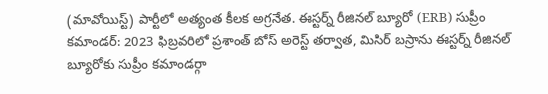(మావోయిస్ట్) పార్టీలో అత్యంత కీలక అగ్రనేత. ఈస్టర్న్ రీజినల్ బ్యూరో (ERB) సుప్రీం కమాండర్: 2023 ఫిబ్రవరిలో ప్రశాంత్ బోస్ అరెస్ట్ తర్వాత, మిసిర్ బస్రాను ఈస్టర్న్ రీజినల్ బ్యూరోకు సుప్రీం కమాండర్గా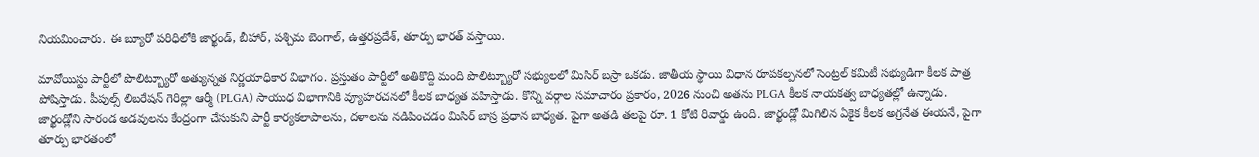నియమించారు. ఈ బ్యూరో పరిధిలోకి జార్ఖండ్, బీహార్, పశ్చిమ బెంగాల్, ఉత్తరప్రదేశ్, తూర్పు భారత్ వస్తాయి.

మావోయిస్టు పార్టీలో పొలిట్బ్యూరో అత్యున్నత నిర్ణయాధికార విభాగం. ప్రస్తుతం పార్టీలో అతికొద్ది మంది పొలిట్బ్యూరో సభ్యులలో మిసిర్ బస్రా ఒకడు. జాతీయ స్థాయి విధాన రూపకల్పనలో సెంట్రల్ కమిటీ సభ్యుడిగా కీలక పాత్ర పోషిస్తాడు. పీపుల్స్ లిబరేషన్ గెరిల్లా ఆర్మీ (PLGA) సాయుధ విభాగానికి వ్యూహరచనలో కీలక బాధ్యత వహిస్తాడు. కొన్ని వర్గాల సమాచారం ప్రకారం, 2026 నుంచి అతను PLGA కీలక నాయకత్వ బాధ్యతల్లో ఉన్నాడు. జార్ఖండ్లోని సారండ అడవులను కేంద్రంగా చేసుకుని పార్టీ కార్యకలాపాలను, దళాలను నడిపించడం మిసిర్ బాస్ర ప్రధాన బాధ్యత. పైగా అతడి తలపై రూ. 1 కోటి రివార్డు ఉంది. జార్ఖండ్లో మిగిలిన ఏకైక కీలక అగ్రనేత ఈయనే, పైగా తూర్పు భారతంలో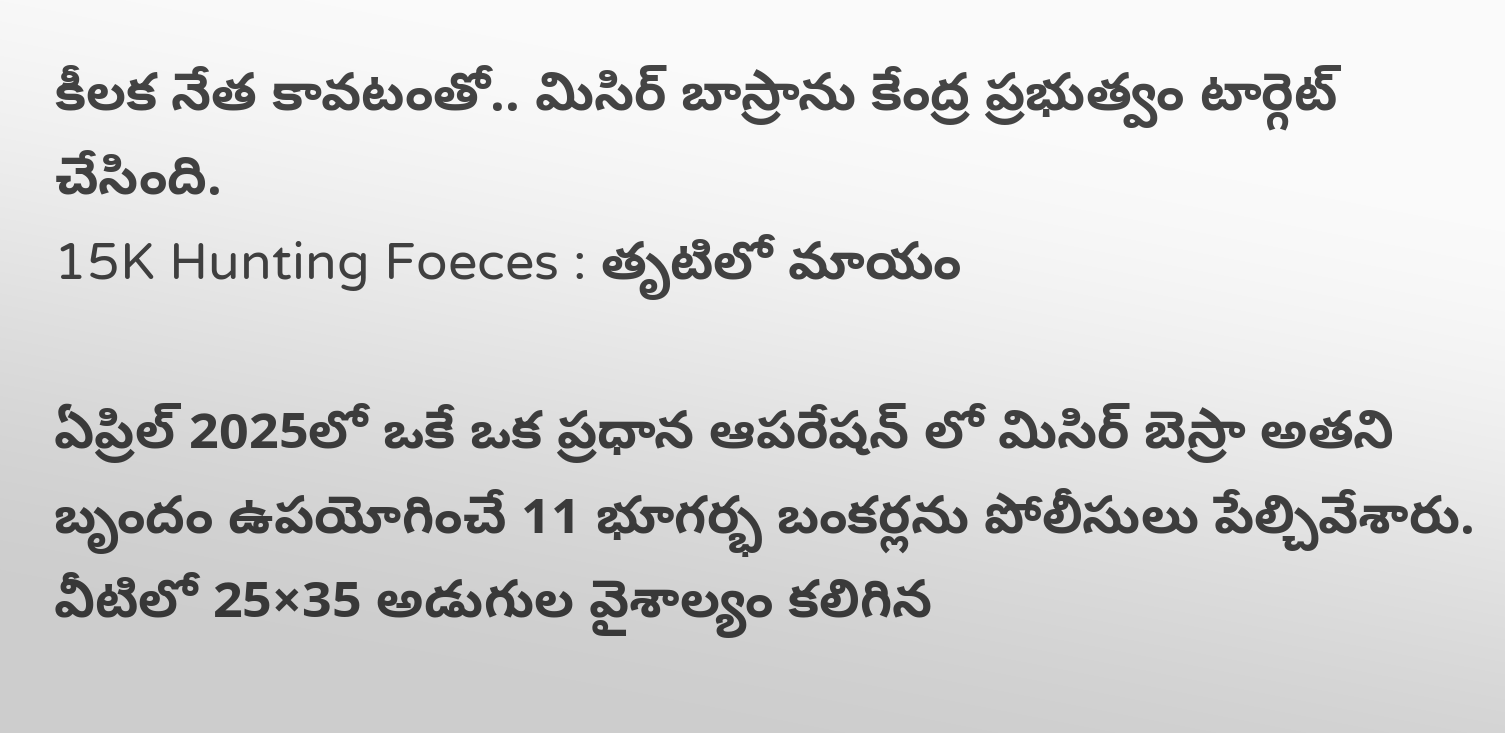కీలక నేత కావటంతో.. మిసిర్ బాస్రాను కేంద్ర ప్రభుత్వం టార్గెట్ చేసింది.
15K Hunting Foeces : తృటిలో మాయం

ఏప్రిల్ 2025లో ఒకే ఒక ప్రధాన ఆపరేషన్ లో మిసిర్ బెస్రా అతని బృందం ఉపయోగించే 11 భూగర్భ బంకర్లను పోలీసులు పేల్చివేశారు. వీటిలో 25×35 అడుగుల వైశాల్యం కలిగిన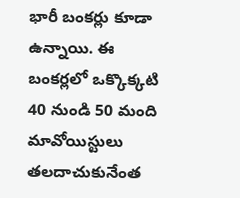భారీ బంకర్లు కూడా ఉన్నాయి. ఈ బంకర్లలో ఒక్కొక్కటి 40 నుండి 50 మంది మావోయిస్టులు తలదాచుకునేంత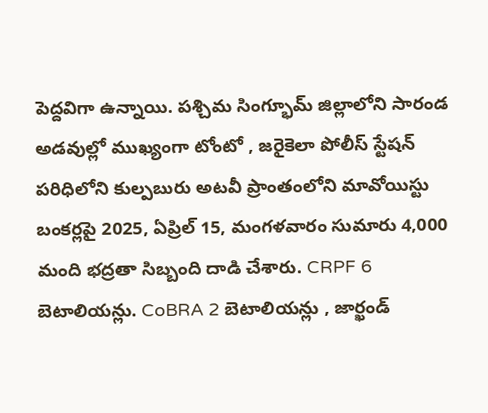పెద్దవిగా ఉన్నాయి. పశ్చిమ సింగ్భూమ్ జిల్లాలోని సారండ అడవుల్లో ముఖ్యంగా టోంటో , జరైకెలా పోలీస్ స్టేషన్ పరిధిలోని కుల్పబురు అటవీ ప్రాంతంలోని మావోయిస్టు బంకర్లపై 2025, ఏప్రిల్ 15, మంగళవారం సుమారు 4,000 మంది భద్రతా సిబ్బంది దాడి చేశారు. CRPF 6 బెటాలియన్లు. CoBRA 2 బెటాలియన్లు , జార్ఖండ్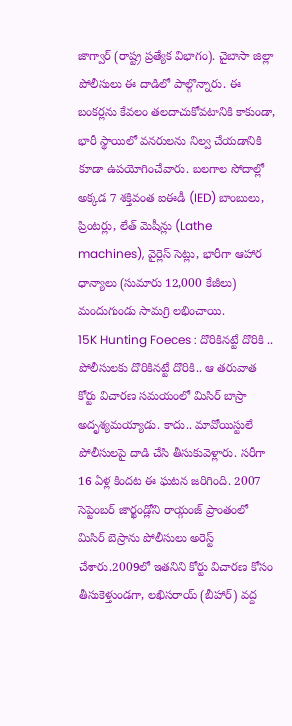జాగ్వార్ (రాష్ట్ర ప్రత్యేక విభాగం). చైబాసా జిల్లా పోలీసులు ఈ దాడిలో పాల్గొన్నారు. ఈ బంకర్లను కేవలం తలదాచుకోవటానికి కాకుండా, భారీ స్థాయిలో వనరులను నిల్వ చేయడానికి కూడా ఉపయోగించేవారు. బలగాల సోదాల్లో అక్కడ 7 శక్తివంత ఐఈడీ (IED) బాంబులు, ప్రింటర్లు, లేత్ మెషీన్లు (Lathe machines), వైర్లెస్ సెట్లు, భారీగా ఆహార ధాన్యాలు (సుమారు 12,000 కేజీలు) మందుగుండు సామగ్రి లభించాయి.
15K Hunting Foeces : దొరికినట్టే దొరికి ..
పోలీసులకు దొరికినట్టే దొరికి.. ఆ తరువాత కోర్టు విచారణ సమయంలో మిసిర్ బాస్రా అదృశ్యమయ్యాడు. కాదు.. మావోయిస్టులే పోలీసులపై దాడి చేసి తీసుకువెళ్లారు. సరీగా 16 ఏళ్ల కిందట ఈ ఘటన జరిగింది. 2007 సెప్టెంబర్ జార్ఖండ్లోని రాయ్గంజ్ ప్రాంతంలో మిసిర్ బెస్రాను పోలీసులు అరెస్ట్ చేశారు.2009లో ఇతనిని కోర్టు విచారణ కోసం తీసుకెళ్తుండగా, లఖిసరాయ్ (బీహార్) వద్ద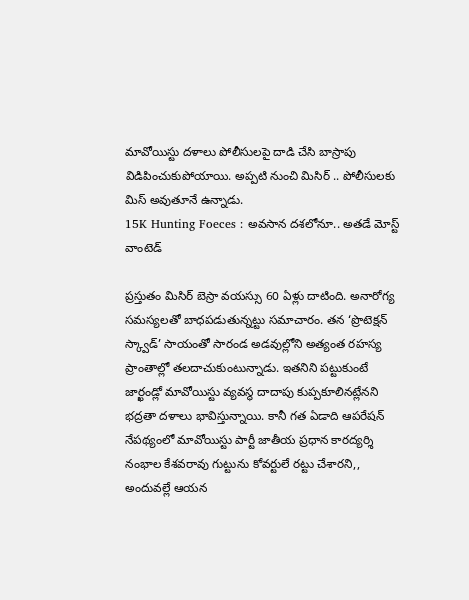మావోయిస్టు దళాలు పోలీసులపై దాడి చేసి బాస్రాపు విడిపించుకుపోయాయి. అప్పటి నుంచి మిసిర్ .. పోలీసులకు మిస్ అవుతూనే ఉన్నాడు.
15K Hunting Foeces : అవసాన దశలోనూ.. అతడే మోస్ట్ వాంటెడ్

ప్రస్తుతం మిసిర్ బెస్రా వయస్సు 60 ఏళ్లు దాటింది. అనారోగ్య సమస్యలతో బాధపడుతున్నట్టు సమాచారం. తన ‘ప్రొటెక్షన్ స్క్వాడ్’ సాయంతో సారండ అడవుల్లోని అత్యంత రహస్య ప్రాంతాల్లో తలదాచుకుంటున్నాడు. ఇతనిని పట్టుకుంటే జార్ఖండ్లో మావోయిస్టు వ్యవస్థ దాదాపు కుప్పకూలినట్లేనని భద్రతా దళాలు భావిస్తున్నాయి. కానీ గత ఏడాది ఆపరేషన్ నేపథ్యంలో మావోయిస్టు పార్టీ జాతీయ ప్రధాన కారద్యర్శి నంభాల కేశవరావు గుట్టును కోవర్టులే రట్టు చేశారని,, అందువల్లే ఆయన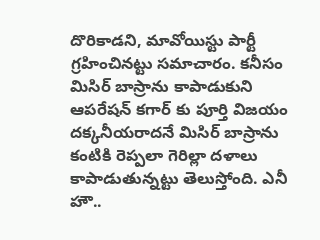దొరికాడని, మావోయిస్టు పార్టీ గ్రహించినట్టు సమాచారం. కనీసం మిసిర్ బాస్రాను కాపాడుకుని ఆపరేషన్ కగార్ కు పూర్తి విజయం దక్కనీయరాదనే మిసిర్ బాస్రాను కంటికి రెప్పలా గెరిల్లా దళాలు కాపాడుతున్నట్టు తెలుస్తోంది. ఎనీ హౌ..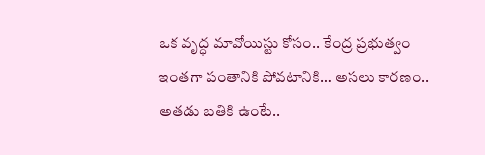ఒక వృద్ధ మావోయిస్టు కోసం.. కేంద్ర ప్రభుత్వం ఇంతగా పంతానికి పోవటానికి… అసలు కారణం.. అతడు బతికి ఉంటే..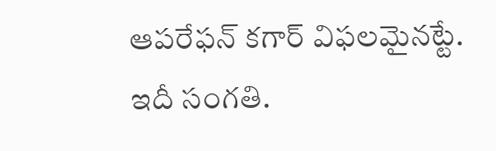ఆపరేఫన్ కగార్ విఫలమైనట్టే. ఇదీ సంగతి.